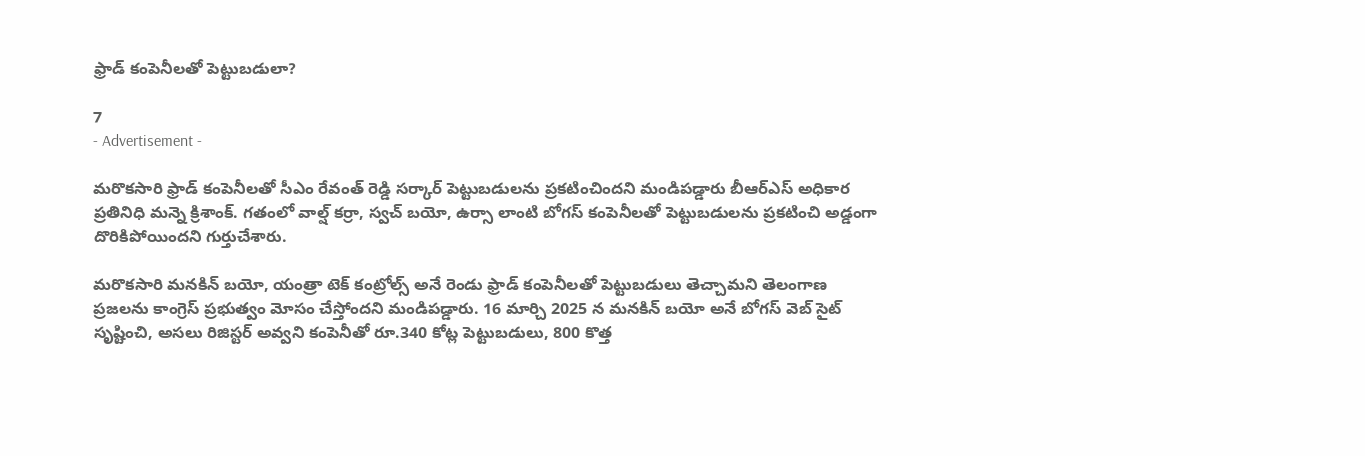ఫ్రాడ్ కంపెనీలతో పెట్టుబడులా?

7
- Advertisement -

మరొకసారి ఫ్రాడ్ కంపెనీలతో సీఎం రేవంత్ రెడ్డి సర్కార్ పెట్టుబడులను ప్రకటించిందని మండిపడ్డారు బీఆర్ఎస్ అధికార ప్రతినిధి మన్నె క్రిశాంక్. గతంలో వాల్ష్ కర్రా, స్వచ్ బయో, ఉర్సా లాంటి బోగస్ కంపెనీలతో పెట్టుబడులను ప్రకటించి అడ్డంగా దొరికిపోయిందని గుర్తుచేశారు.

మరొకసారి మనకిన్ బయో, యంత్రా టెక్ కంట్రోల్స్ అనే రెండు ఫ్రాడ్ కంపెనీలతో పెట్టుబడులు తెచ్చామని తెలంగాణ ప్రజలను కాంగ్రెస్ ప్రభుత్వం మోసం చేస్తోందని మండిపడ్డారు. 16 మార్చి 2025 న మనకిన్ బయో అనే బోగస్ వెబ్ సైట్ సృష్టించి, అసలు రిజిస్టర్ అవ్వని కంపెనీతో రూ.340 కోట్ల పెట్టుబడులు, 800 కొత్త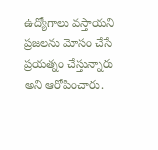ఉద్యోగాలు వస్తాయని ప్రజలను మోసం చేసే ప్రయత్నం చేస్తున్నారు అని ఆరోపించారు.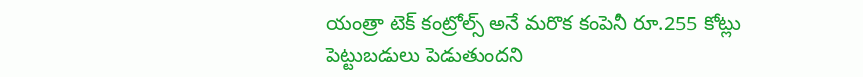యంత్రా టెక్ కంట్రోల్స్ అనే మరొక కంపెనీ రూ.255 కోట్లు పెట్టుబడులు పెడుతుందని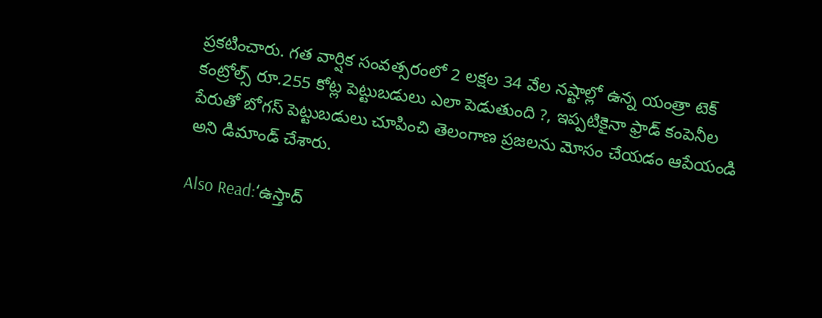ప్రకటించారు. గత వార్షిక సంవత్సరంలో 2 లక్షల 34 వేల నష్టాల్లో ఉన్న యంత్రా టెక్ కంట్రోల్స్ రూ.255 కోట్ల పెట్టుబడులు ఎలా పెడుతుంది ?, ఇప్పటికైనా ఫ్రాడ్ కంపెనీల పేరుతో బోగస్ పెట్టుబడులు చూపించి తెలంగాణ ప్రజలను మోసం చేయడం ఆపేయండి అని డిమాండ్ చేశారు.

Also Read:‘ఉస్తాద్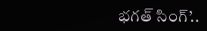భగత్ సింగ్’..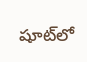షూట్‌లో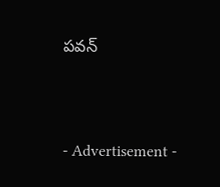పవన్



- Advertisement -